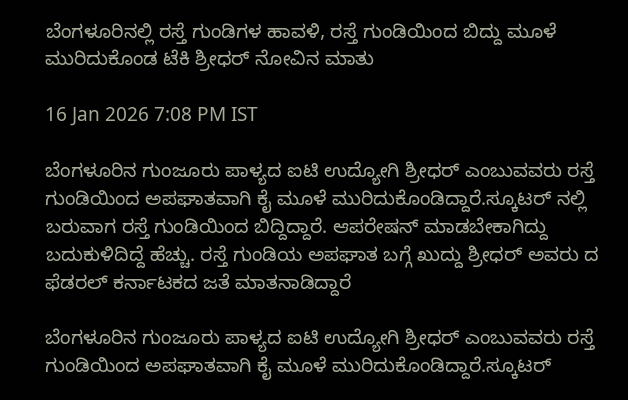ಬೆಂಗಳೂರಿನಲ್ಲಿ ರಸ್ತೆ ಗುಂಡಿಗಳ ಹಾವಳಿ, ರಸ್ತೆ ಗುಂಡಿಯಿಂದ ಬಿದ್ದು ಮೂಳೆ ಮುರಿದುಕೊಂಡ ಟೆಕಿ ಶ್ರೀಧರ್ ನೋವಿನ ಮಾತು

16 Jan 2026 7:08 PM IST

ಬೆಂಗಳೂರಿನ ಗುಂಜೂರು ಪಾಳ್ಯದ ಐಟಿ ಉದ್ಯೋಗಿ ಶ್ರೀಧರ್ ಎಂಬುವವರು ರಸ್ತೆ ಗುಂಡಿಯಿಂದ ಅಪಘಾತವಾಗಿ ಕೈ ಮೂಳೆ ಮುರಿದುಕೊಂಡಿದ್ದಾರೆ.ಸ್ಕೂಟರ್ ನಲ್ಲಿ ಬರುವಾಗ ರಸ್ತೆ ಗುಂಡಿಯಿಂದ ಬಿದ್ದಿದ್ದಾರೆ. ಆಪರೇಷನ್ ಮಾಡಬೇಕಾಗಿದ್ದು ಬದುಕುಳಿದಿದ್ದೆ ಹೆಚ್ಚು. ರಸ್ತೆ ಗುಂಡಿಯ ಅಪಘಾತ ಬಗ್ಗೆ ಖುದ್ದು ಶ್ರೀಧರ್ ಅವರು ದ ಫೆಡರಲ್ ಕರ್ನಾಟಕದ ಜತೆ ಮಾತನಾಡಿದ್ದಾರೆ

ಬೆಂಗಳೂರಿನ ಗುಂಜೂರು ಪಾಳ್ಯದ ಐಟಿ ಉದ್ಯೋಗಿ ಶ್ರೀಧರ್ ಎಂಬುವವರು ರಸ್ತೆ ಗುಂಡಿಯಿಂದ ಅಪಘಾತವಾಗಿ ಕೈ ಮೂಳೆ ಮುರಿದುಕೊಂಡಿದ್ದಾರೆ.ಸ್ಕೂಟರ್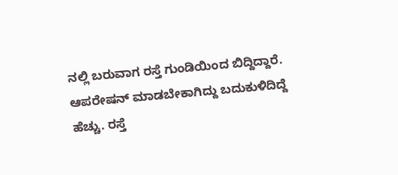ನಲ್ಲಿ ಬರುವಾಗ ರಸ್ತೆ ಗುಂಡಿಯಿಂದ ಬಿದ್ದಿದ್ದಾರೆ. ಆಪರೇಷನ್ ಮಾಡಬೇಕಾಗಿದ್ದು ಬದುಕುಳಿದಿದ್ದೆ ಹೆಚ್ಚು. ರಸ್ತೆ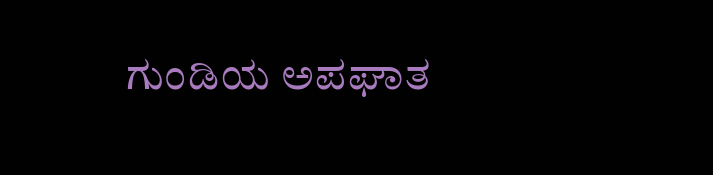ಗುಂಡಿಯ ಅಪಘಾತ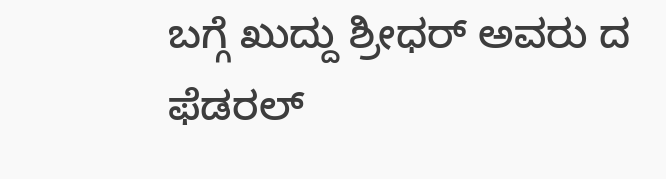ಬಗ್ಗೆ ಖುದ್ದು ಶ್ರೀಧರ್ ಅವರು ದ ಫೆಡರಲ್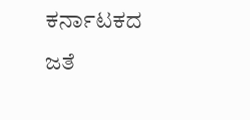ಕರ್ನಾಟಕದ ಜತೆ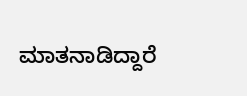ಮಾತನಾಡಿದ್ದಾರೆ